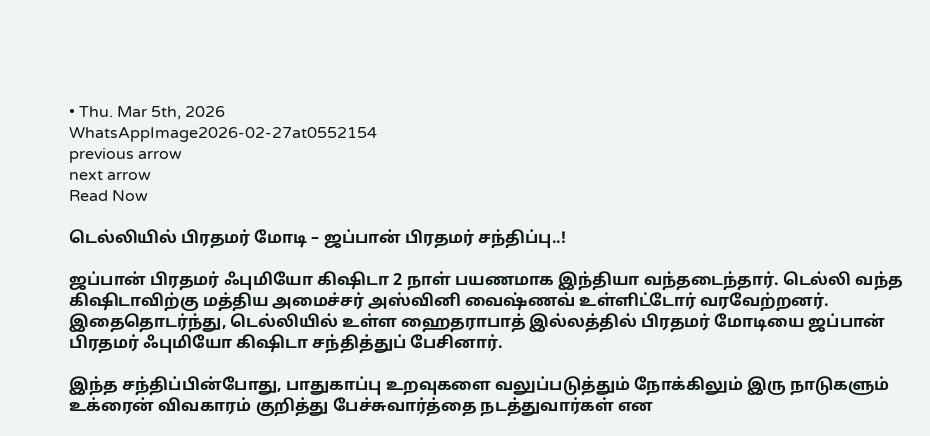• Thu. Mar 5th, 2026
WhatsAppImage2026-02-27at0552154
previous arrow
next arrow
Read Now

டெல்லியில் பிரதமர் மோடி – ஜப்பான் பிரதமர் சந்திப்பு..!

ஜப்பான் பிரதமர் ஃபுமியோ கிஷிடா 2 நாள் பயணமாக இந்தியா வந்தடைந்தார். டெல்லி வந்த கிஷிடாவிற்கு மத்திய அமைச்சர் அஸ்வினி வைஷ்ணவ் உள்ளிட்டோர் வரவேற்றனர்.
இதைதொடர்ந்து, டெல்லியில் உள்ள ஹைதராபாத் இல்லத்தில் பிரதமர் மோடியை ஜப்பான் பிரதமர் ஃபுமியோ கிஷிடா சந்தித்துப் பேசினார்.

இந்த சந்திப்பின்போது, பாதுகாப்பு உறவுகளை வலுப்படுத்தும் நோக்கிலும் இரு நாடுகளும் உக்ரைன் விவகாரம் குறித்து பேச்சுவார்த்தை நடத்துவார்கள் என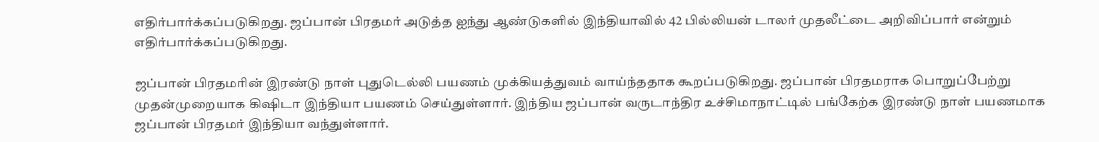எதிர்பார்க்கப்படுகிறது. ஜப்பான் பிரதமர் அடுத்த ஐந்து ஆண்டுகளில் இந்தியாவில் 42 பில்லியன் டாலர் முதலீட்டை அறிவிப்பார் என்றும் எதிர்பார்க்கப்படுகிறது.

ஜப்பான் பிரதமரின் இரண்டு நாள் புதுடெல்லி பயணம் முக்கியத்துவம் வாய்ந்ததாக கூறப்படுகிறது. ஜப்பான் பிரதமராக பொறுப்பேற்று முதன்முறையாக கிஷிடா இந்தியா பயணம் செய்துள்ளார். இந்திய ஜப்பான் வருடாந்திர உச்சிமாநாட்டில் பங்கேற்க இரண்டு நாள் பயணமாக ஜப்பான் பிரதமர் இந்தியா வந்துள்ளார்.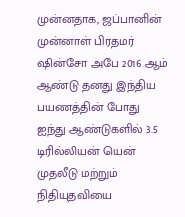முன்னதாக, ஜப்பானின் முன்னாள் பிரதமர் ஷின்சோ அபே 2016 ஆம் ஆண்டு தனது இந்திய பயணத்தின் போது ஐந்து ஆண்டுகளில் 3.5 டிரில்லியன் யென் முதலீடு மற்றும் நிதியுதவியை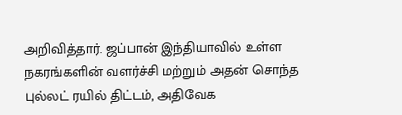அறிவித்தார். ஜப்பான் இந்தியாவில் உள்ள நகரங்களின் வளர்ச்சி மற்றும் அதன் சொந்த புல்லட் ரயில் திட்டம், அதிவேக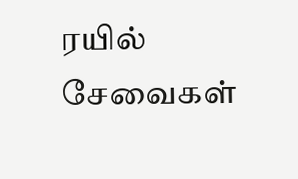ரயில் சேவைகள்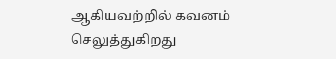ஆகியவற்றில் கவனம் செலுத்துகிறது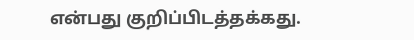என்பது குறிப்பிடத்தக்கது.